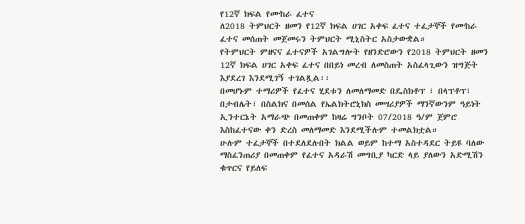የ12ኛ ክፍል የሙከራ ፈተና
ለ2018 ትምህርት ዘመን የ12ኛ ክፍል ሀገር አቀፍ ፈተና ተፈታኞች የሙከራ ፈተና መሰጠት መጀመሩን ትምህርት ሚኒስትር አስታውቋል።
የትምህርት ምዘናና ፈተናዎች አገልግሎት የዘንድሮውን የ2018 ትምህርት ዘመን 12ኛ ክፍል ሀገር አቀፍ ፈተና በበይነ መረብ ለመስጠት አስፈላጊውን ዝግጅት እያደረገ እንደሚገኝ ተገልጿል፡፡
በመሆኑም ተማሪዎች የፈተና ሂደቱን ለመለማመድ በዴስክቶፕ ፣ በላፕቶፕ፣ በታብሌት፣ በስልክና በመሰል የኤልክትሮኒክስ መሣሪያዎች ማንኛውንም ዓይነት ኢንተርኔት አማራጭ በመጠቀም ከዛሬ ግንቦት 07/2018 ዓ/ም ጀምሮ እስከፈተናው ቀን ድረስ መለማመድ እንደሚችሉም ተመልክቷል።
ሁሉም ተፈታኞች በተደለደሉበት ክልል ወይም ከተማ አስተዳደር ትይዩ ባለው ማስፈንጠሪያ በመጠቀም የፈተና አዳራሽ መግቢያ ካርድ ላይ ያለውን አድሚሽን ቁጥርና የይለፍ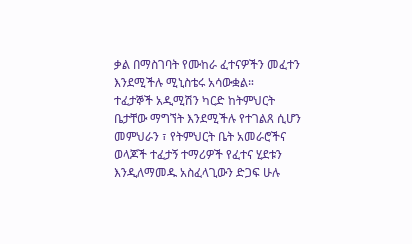ቃል በማስገባት የሙከራ ፈተናዎችን መፈተን እንደሚችሉ ሚኒስቴሩ አሳውቋል።
ተፈታኞች አዲሚሽን ካርድ ከትምህርት ቤታቸው ማግኘት እንደሚችሉ የተገልጸ ሲሆን መምህራን ፣ የትምህርት ቤት አመራሮችና ወላጆች ተፈታኝ ተማሪዎች የፈተና ሂደቱን እንዲለማመዱ አስፈላጊውን ድጋፍ ሁሉ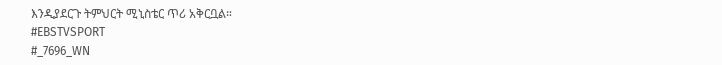እንዲያደርጉ ትምህርት ሚኒስቴር ጥሪ አቅርቧል።
#EBSTVSPORT
#_7696_WN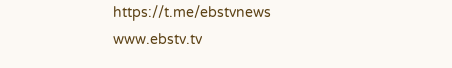https://t.me/ebstvnews
www.ebstv.tv